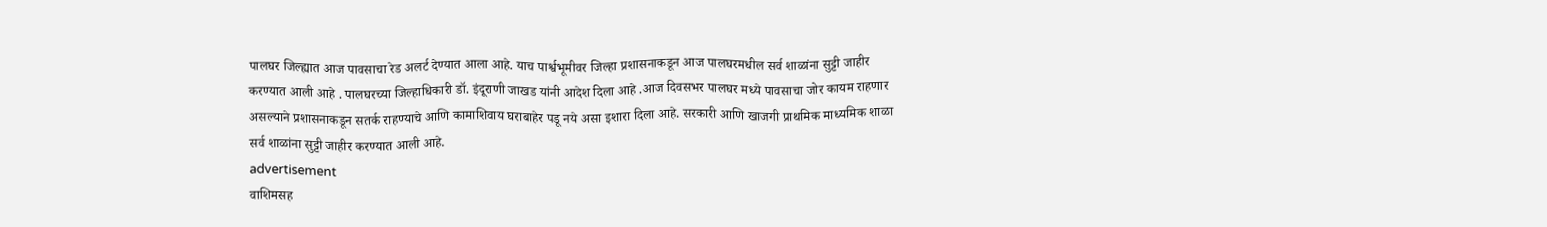पालघर जिल्ह्यात आज पावसाचा रेड अलर्ट देण्यात आला आहे. याच पार्श्वभूमीवर जिल्हा प्रशासनाकडून आज पालघरमधील सर्व शाळांना सुट्टी जाहीर करण्यात आली आहे . पालघरच्या जिल्हाधिकारी डॉ. इंदूराणी जाखड यांनी आदेश दिला आहे .आज दिवसभर पालघर मध्ये पावसाचा जोर कायम राहणार असल्याने प्रशासनाकडून सतर्क राहण्याचे आणि कामाशिवाय घराबाहेर पडू नये असा इशारा दिला आहे. सरकारी आणि खाजगी प्राथमिक माध्यमिक शाळा सर्व शाळांना सुट्टी जाहीर करण्यात आली आहे.
advertisement
वाशिमसह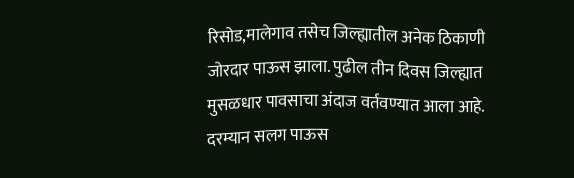रिसोड,मालेगाव तसेच जिल्ह्यातील अनेक ठिकाणी जोरदार पाऊस झाला. पुढील तीन दिवस जिल्ह्यात मुसळधार पावसाचा अंदाज वर्तवण्यात आला आहे. दरम्यान सलग पाऊस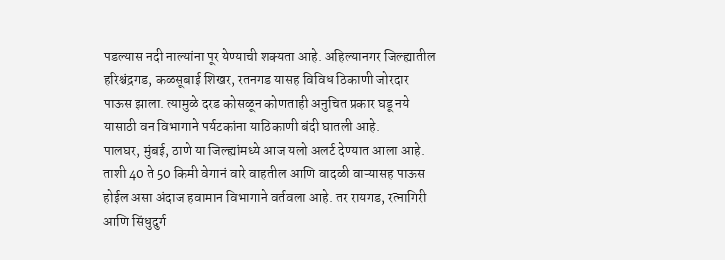पडल्यास नदी नाल्यांना पूर येण्याची शक्यता आहे. अहिल्यानगर जिल्ह्यातील हरिश्चंद्रगड, कळसूबाई शिखर, रतनगड यासह विविध ठिकाणी जोरदार पाऊस झाला. त्यामुळे दरड कोसळून कोणताही अनुचित प्रकार घडू नये यासाठी वन विभागाने पर्यटकांना याठिकाणी बंदी घातली आहे.
पालघर, मुंबई, ठाणे या जिल्ह्यांमध्ये आज यलो अलर्ट देण्यात आला आहे. ताशी 40 ते 50 किमी वेगानं वारे वाहतील आणि वादळी वाऱ्यासह पाऊस होईल असा अंदाज हवामान विभागाने वर्तवला आहे. तर रायगड, रत्नागिरी आणि सिंधुदुर्ग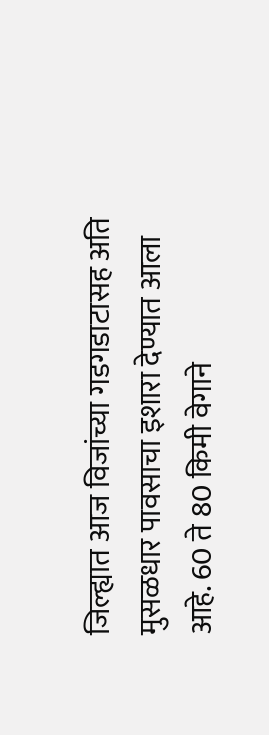जिल्ह्यात आज विजांच्या गडगडाटासह अति मुसळधार पावसाचा इशारा देण्यात आला आहे. 60 ते 80 किमी वेगाने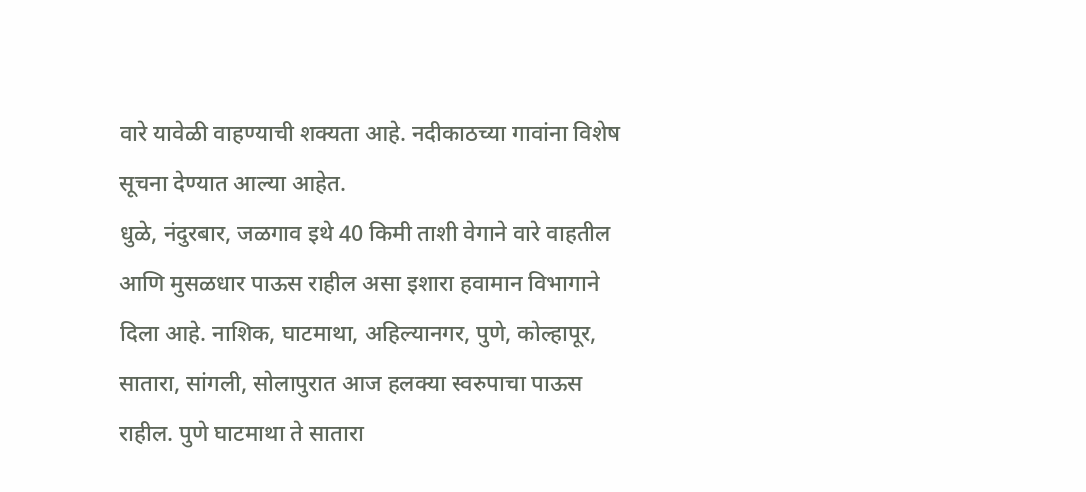वारे यावेळी वाहण्याची शक्यता आहे. नदीकाठच्या गावांना विशेष सूचना देण्यात आल्या आहेत.
धुळे, नंदुरबार, जळगाव इथे 40 किमी ताशी वेगाने वारे वाहतील आणि मुसळधार पाऊस राहील असा इशारा हवामान विभागाने दिला आहे. नाशिक, घाटमाथा, अहिल्यानगर, पुणे, कोल्हापूर, सातारा, सांगली, सोलापुरात आज हलक्या स्वरुपाचा पाऊस राहील. पुणे घाटमाथा ते सातारा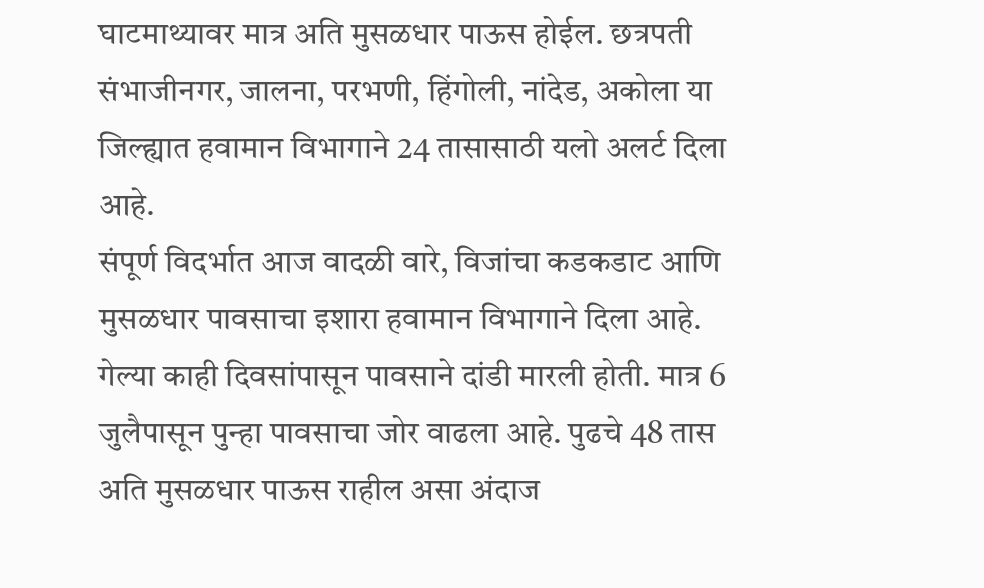घाटमाथ्यावर मात्र अति मुसळधार पाऊस होईल. छत्रपती संभाजीनगर, जालना, परभणी, हिंगोली, नांदेड, अकोला या जिल्ह्यात हवामान विभागाने 24 तासासाठी यलो अलर्ट दिला आहे.
संपूर्ण विदर्भात आज वादळी वारे, विजांचा कडकडाट आणि मुसळधार पावसाचा इशारा हवामान विभागाने दिला आहे. गेल्या काही दिवसांपासून पावसाने दांडी मारली होती. मात्र 6 जुलैपासून पुन्हा पावसाचा जोर वाढला आहे. पुढचे 48 तास अति मुसळधार पाऊस राहील असा अंदाज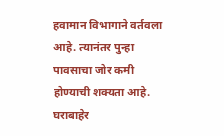हवामान विभागाने वर्तवला आहे. त्यानंतर पुन्हा पावसाचा जोर कमी होण्याची शक्यता आहे. घराबाहेर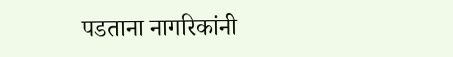पडताना नागरिकांनी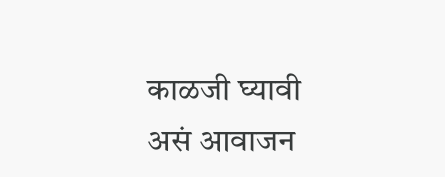काळजी घ्यावी असं आवाजन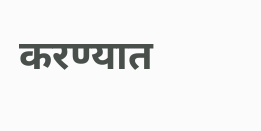करण्यात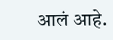आलं आहे.